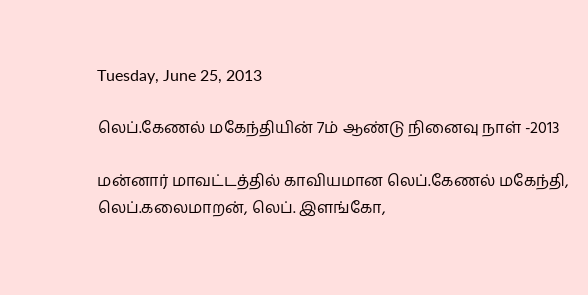Tuesday, June 25, 2013

லெப்.கேணல் மகேந்தியின் 7ம் ஆண்டு நினைவு நாள் -2013

மன்னார் மாவட்டத்தில் காவியமான லெப்.கேணல் மகேந்தி, லெப்.கலைமாறன், லெப். இளங்கோ,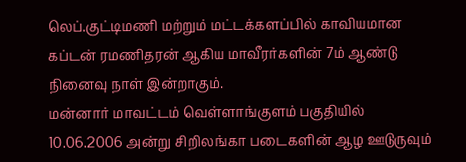லெப்.குட்டிமணி மற்றும் மட்டக்களப்பில் காவியமான கப்டன் ரமணிதரன் ஆகிய மாவீரர்களின் 7ம் ஆண்டு நினைவு நாள் இன்றாகும்.
மன்னார் மாவட்டம் வெள்ளாங்குளம் பகுதியில் 10.06.2006 அன்று சிறிலங்கா படைகளின் ஆழ ஊடுருவும்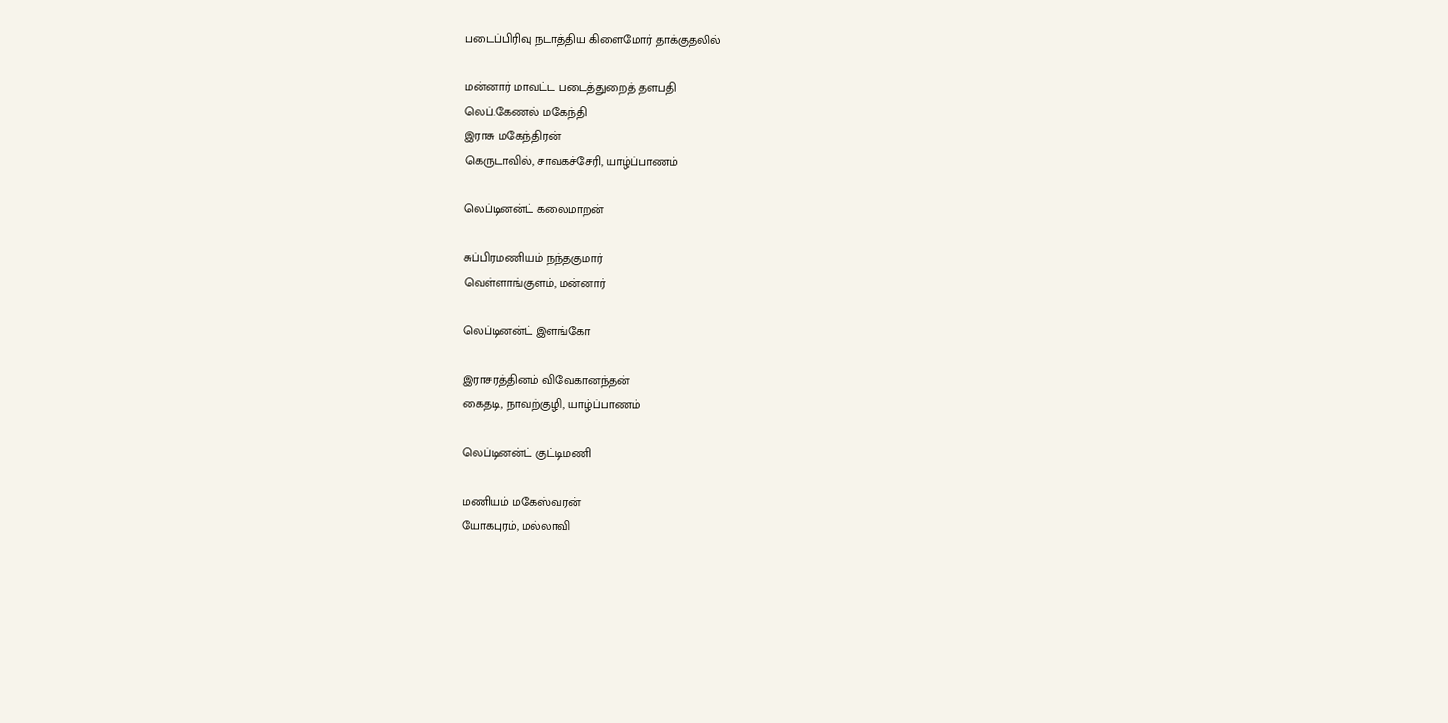படைப்பிரிவு நடாத்திய கிளைமோர் தாக்குதலில்

மன்னார் மாவட்ட படைத்துறைத் தளபதி
லெப்.கேணல் மகேந்தி
இராசு மகேந்திரன்
கெருடாவில், சாவகச்சேரி, யாழ்ப்பாணம்

லெப்டினன்ட் கலைமாறன்

சுப்பிரமணியம் நந்தகுமார்
வெள்ளாங்குளம், மன்னார்

லெப்டினன்ட் இளங்கோ

இராசரத்தினம் விவேகானந்தன்
கைதடி, நாவற்குழி, யாழ்ப்பாணம்

லெப்டினன்ட் குட்டிமணி

மணியம் மகேஸ்வரன்
யோகபுரம், மல்லாவி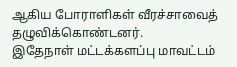ஆகிய போராளிகள் வீரச்சாவைத் தழுவிக்கொண்டனர்.
இதேநாள் மட்டக்களப்பு மாவட்டம்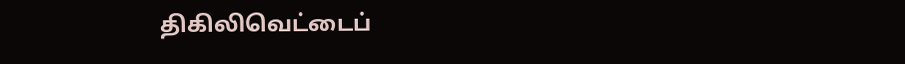திகிலிவெட்டைப்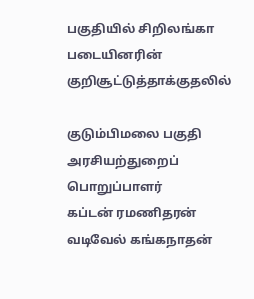பகுதியில் சிறிலங்கா படையினரின் குறிசூட்டுத்தாக்குதலில்

குடும்பிமலை பகுதி அரசியற்துறைப் பொறுப்பாளர்
கப்டன் ரமணிதரன்
வடிவேல் கங்கநாதன்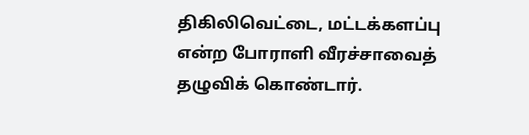திகிலிவெட்டை, மட்டக்களப்பு
என்ற போராளி வீரச்சாவைத் தழுவிக் கொண்டார்.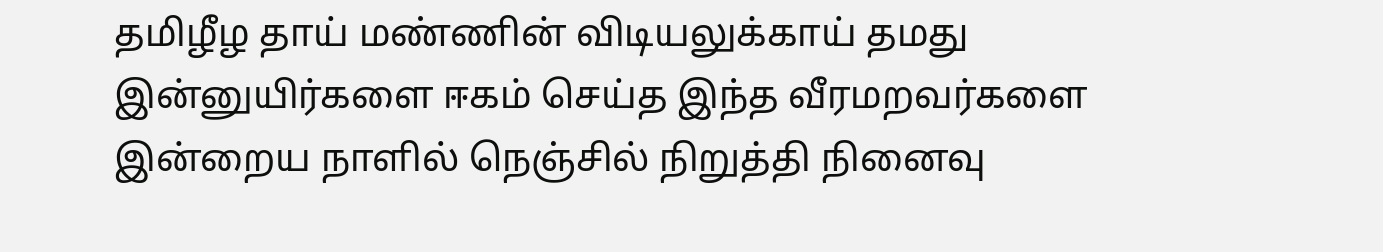தமிழீழ தாய் மண்ணின் விடியலுக்காய் தமது இன்னுயிர்களை ஈகம் செய்த இந்த வீரமறவர்களை இன்றைய நாளில் நெஞ்சில் நிறுத்தி நினைவு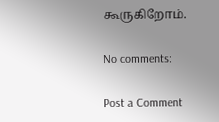கூருகிறோம்.

No comments:

Post a Comment